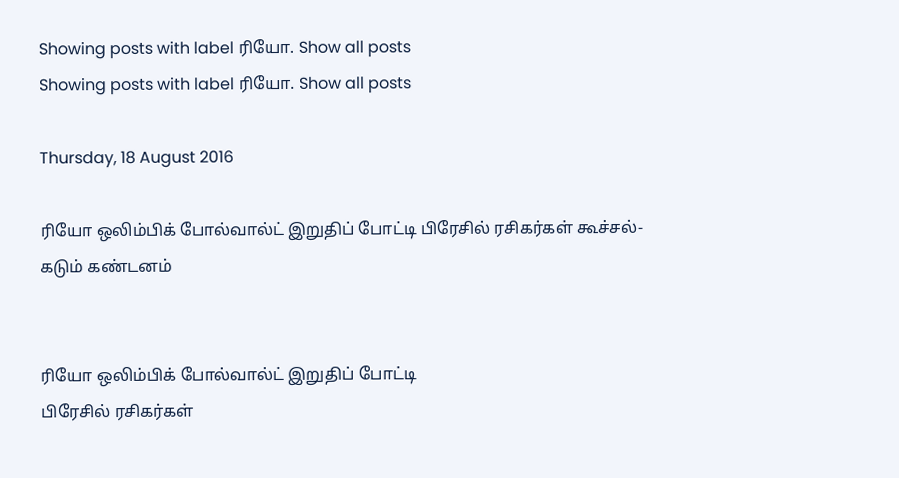Showing posts with label ரியோ. Show all posts
Showing posts with label ரியோ. Show all posts

Thursday, 18 August 2016

ரியோ ஒலிம்பிக் போல்வால்ட் இறுதிப் போட்டி பிரேசில் ரசிகர்கள் கூச்சல்- கடும் கண்டனம்


ரியோ ஒலிம்பிக் போல்வால்ட் இறுதிப் போட்டி
பிரேசில் ரசிகர்கள்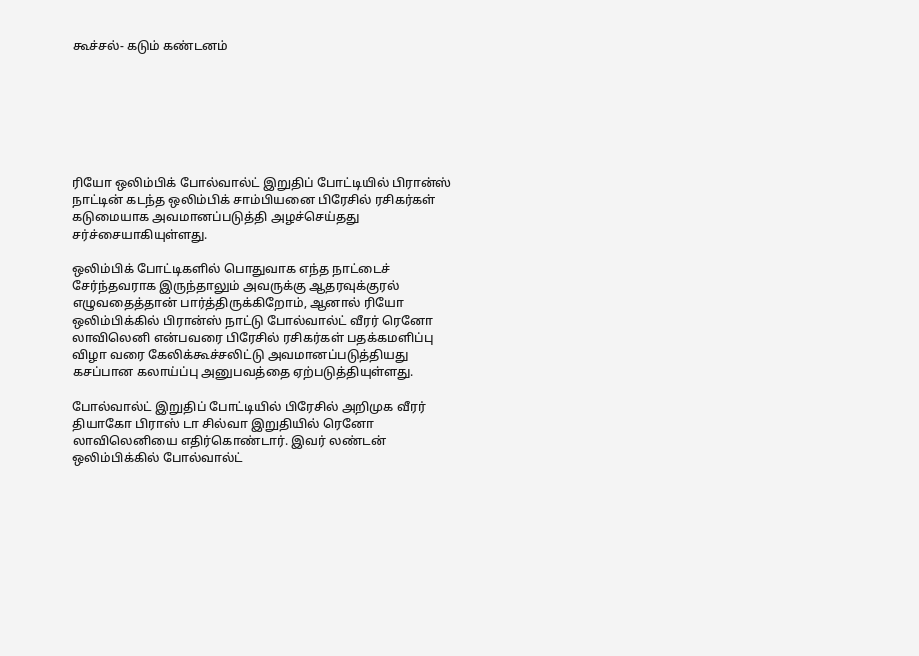கூச்சல்- கடும் கண்டனம்







ரியோ ஒலிம்பிக் போல்வால்ட் இறுதிப் போட்டியில் பிரான்ஸ் நாட்டின் கடந்த ஒலிம்பிக் சாம்பியனை பிரேசில் ரசிகர்கள் கடுமையாக அவமானப்படுத்தி அழச்செய்தது சர்ச்சையாகியுள்ளது.

ஒலிம்பிக் போட்டிகளில் பொதுவாக எந்த நாட்டைச் சேர்ந்தவராக இருந்தாலும் அவருக்கு ஆதரவுக்குரல் எழுவதைத்தான் பார்த்திருக்கிறோம், ஆனால் ரியோ ஒலிம்பிக்கில் பிரான்ஸ் நாட்டு போல்வால்ட் வீரர் ரெனோ லாவிலெனி என்பவரை பிரேசில் ரசிகர்கள் பதக்கமளிப்பு விழா வரை கேலிக்கூச்சலிட்டு அவமானப்படுத்தியது கசப்பான கலாய்ப்பு அனுபவத்தை ஏற்படுத்தியுள்ளது.

போல்வால்ட் இறுதிப் போட்டியில் பிரேசில் அறிமுக வீரர் தியாகோ பிராஸ் டா சில்வா இறுதியில் ரெனோ லாவிலெனியை எதிர்கொண்டார். இவர் லண்டன் ஒலிம்பிக்கில் போல்வால்ட்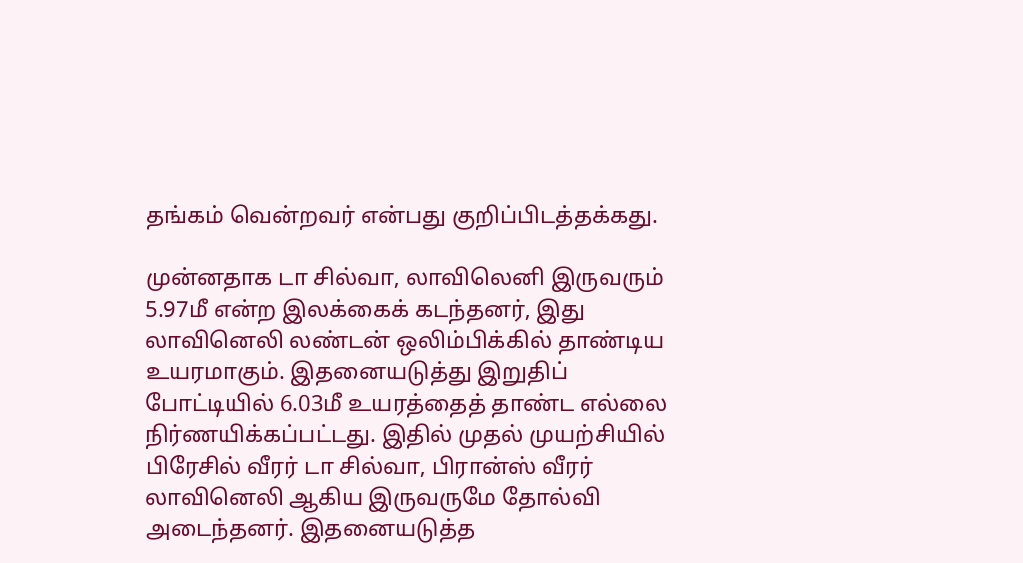தங்கம் வென்றவர் என்பது குறிப்பிடத்தக்கது.

முன்னதாக டா சில்வா, லாவிலெனி இருவரும் 5.97மீ என்ற இலக்கைக் கடந்தனர், இது லாவினெலி லண்டன் ஒலிம்பிக்கில் தாண்டிய உயரமாகும். இதனையடுத்து இறுதிப் போட்டியில் 6.03மீ உயரத்தைத் தாண்ட எல்லை நிர்ணயிக்கப்பட்டது. இதில் முதல் முயற்சியில் பிரேசில் வீரர் டா சில்வா, பிரான்ஸ் வீரர் லாவினெலி ஆகிய இருவருமே தோல்வி அடைந்தனர். இதனையடுத்த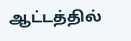ஆட்டத்தில்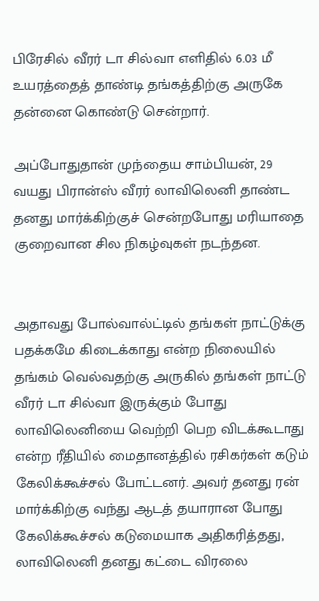பிரேசில் வீரர் டா சில்வா எளிதில் 6.03 மீ உயரத்தைத் தாண்டி தங்கத்திற்கு அருகே தன்னை கொண்டு சென்றார்.

அப்போதுதான் முந்தைய சாம்பியன், 29 வயது பிரான்ஸ் வீரர் லாவிலெனி தாண்ட தனது மார்க்கிற்குச் சென்றபோது மரியாதை குறைவான சில நிகழ்வுகள் நடந்தன.


அதாவது போல்வால்ட்டில் தங்கள் நாட்டுக்கு பதக்கமே கிடைக்காது என்ற நிலையில் தங்கம் வெல்வதற்கு அருகில் தங்கள் நாட்டு வீரர் டா சில்வா இருக்கும் போது லாவிலெனியை வெற்றி பெற விடக்கூடாது என்ற ரீதியில் மைதானத்தில் ரசிகர்கள் கடும் கேலிக்கூச்சல் போட்டனர். அவர் தனது ரன் மார்க்கிற்கு வந்து ஆடத் தயாரான போது கேலிக்கூச்சல் கடுமையாக அதிகரித்தது, லாவிலெனி தனது கட்டை விரலை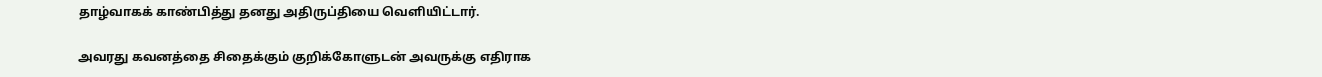தாழ்வாகக் காண்பித்து தனது அதிருப்தியை வெளியிட்டார்.

அவரது கவனத்தை சிதைக்கும் குறிக்கோளுடன் அவருக்கு எதிராக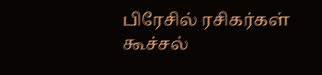பிரேசில் ரசிகர்கள் கூச்சல்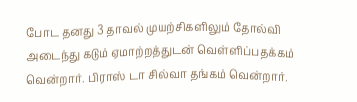போட தனது 3 தாவல் முயற்சிகளிலும் தோல்வி அடைந்து கடும் ஏமாற்றத்துடன் வெள்ளிப்பதக்கம் வென்றார். பிராஸ் டா சில்வா தங்கம் வென்றார்.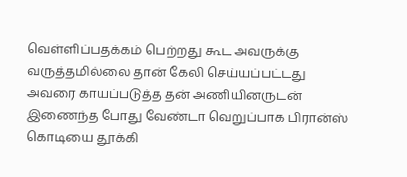வெள்ளிப்பதக்கம் பெற்றது கூட அவருக்கு வருத்தமில்லை தான் கேலி செய்யப்பட்டது அவரை காயப்படுத்த தன் அணியினருடன் இணைந்த போது வேண்டா வெறுப்பாக பிரான்ஸ் கொடியை தூக்கி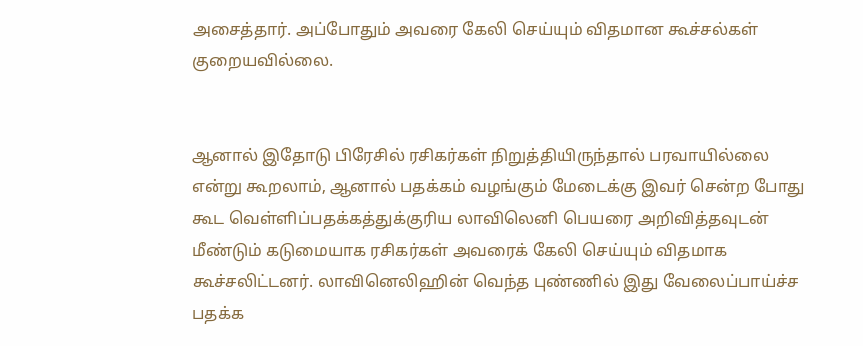அசைத்தார். அப்போதும் அவரை கேலி செய்யும் விதமான கூச்சல்கள் குறையவில்லை.


ஆனால் இதோடு பிரேசில் ரசிகர்கள் நிறுத்தியிருந்தால் பரவாயில்லை என்று கூறலாம், ஆனால் பதக்கம் வழங்கும் மேடைக்கு இவர் சென்ற போது கூட வெள்ளிப்பதக்கத்துக்குரிய லாவிலெனி பெயரை அறிவித்தவுடன் மீண்டும் கடுமையாக ரசிகர்கள் அவரைக் கேலி செய்யும் விதமாக கூச்சலிட்டனர். லாவினெலிஹின் வெந்த புண்ணில் இது வேலைப்பாய்ச்ச பதக்க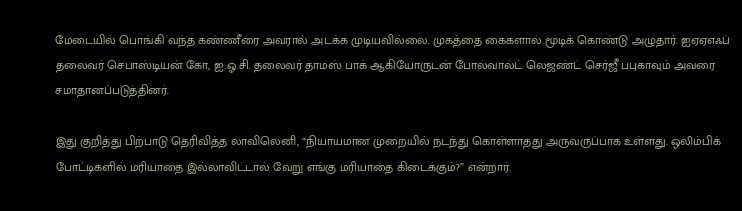மேடையில் பொங்கி வந்த கண்ணீரை அவரால் அடக்க முடியவில்லை. முகத்தை கைகளால் மூடிக் கொண்டு அழுதார். ஐஏஏஎஃப் தலைவர் செபாஸ்டியன் கோ, ஐ.ஓ.சி. தலைவர் தாமஸ் பாக் ஆகியோருடன் போல்வால்ட் லெஜண்ட் செர்ஜீ பபுகாவும் அவரை சமாதானப்படுத்தினர்.

இது குறித்து பிற்பாடு தெரிவித்த லாவிலெனி, “நியாயமான முறையில் நடந்து கொள்ளாதது அருவருப்பாக உள்ளது. ஒலிம்பிக் போட்டிகளில் மரியாதை இல்லாவிட்டால் வேறு எங்கு மரியாதை கிடைக்கும்?” என்றார்.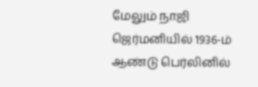மேலும் நாஜி ஜெர்மனியில் 1936-ம் ஆண்டு பெர்லினில்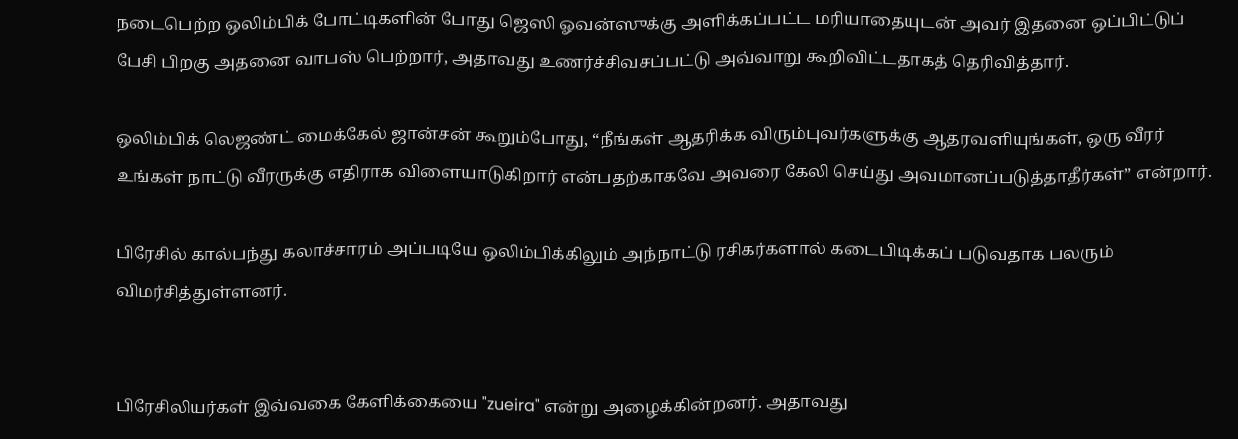நடைபெற்ற ஒலிம்பிக் போட்டிகளின் போது ஜெஸி ஓவன்ஸுக்கு அளிக்கப்பட்ட மரியாதையுடன் அவர் இதனை ஒப்பிட்டுப் பேசி பிறகு அதனை வாபஸ் பெற்றார், அதாவது உணர்ச்சிவசப்பட்டு அவ்வாறு கூறிவிட்டதாகத் தெரிவித்தார்.

ஒலிம்பிக் லெஜண்ட் மைக்கேல் ஜான்சன் கூறும்போது, “நீங்கள் ஆதரிக்க விரும்புவர்களுக்கு ஆதரவளியுங்கள், ஒரு வீரர் உங்கள் நாட்டு வீரருக்கு எதிராக விளையாடுகிறார் என்பதற்காகவே அவரை கேலி செய்து அவமானப்படுத்தாதீர்கள்” என்றார்.

பிரேசில் கால்பந்து கலாச்சாரம் அப்படியே ஒலிம்பிக்கிலும் அந்நாட்டு ரசிகர்களால் கடைபிடிக்கப் படுவதாக பலரும் விமர்சித்துள்ளனர்.


பிரேசிலியர்கள் இவ்வகை கேளிக்கையை "zueira" என்று அழைக்கின்றனர். அதாவது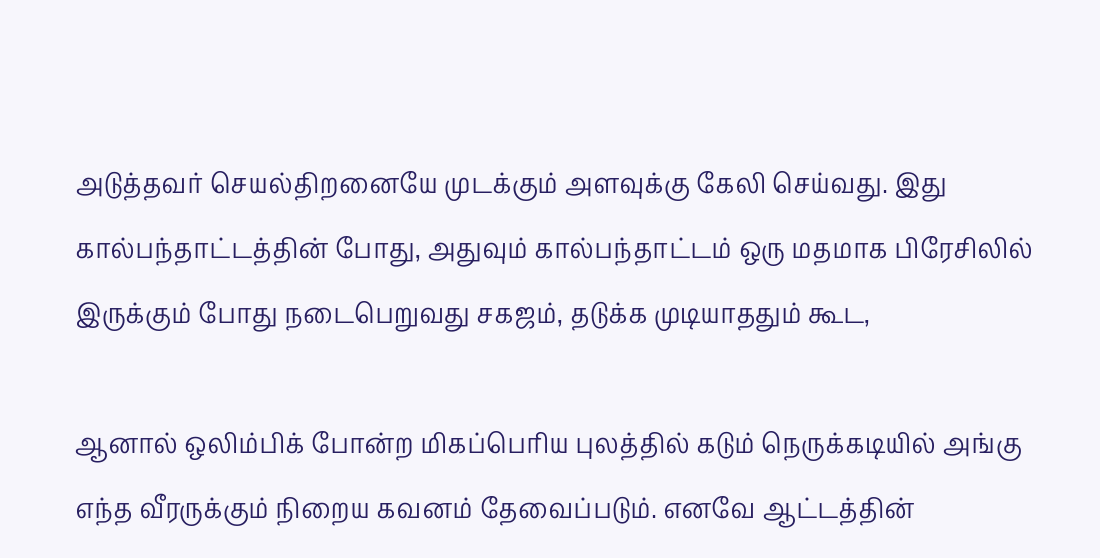அடுத்தவர் செயல்திறனையே முடக்கும் அளவுக்கு கேலி செய்வது. இது கால்பந்தாட்டத்தின் போது, அதுவும் கால்பந்தாட்டம் ஒரு மதமாக பிரேசிலில் இருக்கும் போது நடைபெறுவது சகஜம், தடுக்க முடியாததும் கூட,

ஆனால் ஒலிம்பிக் போன்ற மிகப்பெரிய புலத்தில் கடும் நெருக்கடியில் அங்கு எந்த வீரருக்கும் நிறைய கவனம் தேவைப்படும். எனவே ஆட்டத்தின்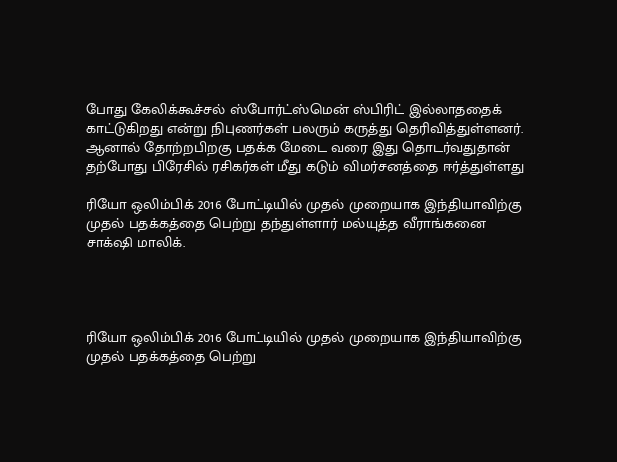போது கேலிக்கூச்சல் ஸ்போர்ட்ஸ்மென் ஸ்பிரிட் இல்லாததைக் காட்டுகிறது என்று நிபுணர்கள் பலரும் கருத்து தெரிவித்துள்ளனர். ஆனால் தோற்றபிறகு பதக்க மேடை வரை இது தொடர்வதுதான் தற்போது பிரேசில் ரசிகர்கள் மீது கடும் விமர்சனத்தை ஈர்த்துள்ளது

ரியோ ஒலிம்பிக் 2016 போட்டியில் முதல் முறையாக இந்தியாவிற்கு முதல் பதக்கத்தை பெற்று தந்துள்ளார் மல்யுத்த வீராங்கனை சாக்‌ஷி மாலிக்.




ரியோ ஒலிம்பிக் 2016 போட்டியில் முதல் முறையாக இந்தியாவிற்கு முதல் பதக்கத்தை பெற்று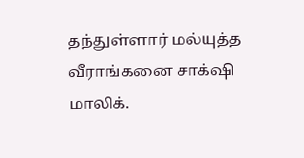தந்துள்ளார் மல்யுத்த வீராங்கனை சாக்‌ஷி மாலிக்.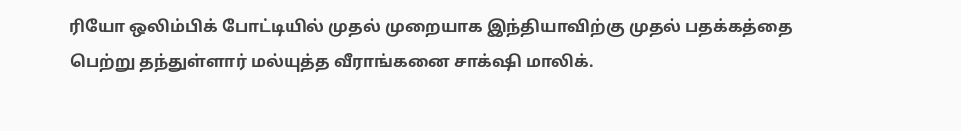ரியோ ஒலிம்பிக் போட்டியில் முதல் முறையாக இந்தியாவிற்கு முதல் பதக்கத்தை பெற்று தந்துள்ளார் மல்யுத்த வீராங்கனை சாக்‌ஷி மாலிக்.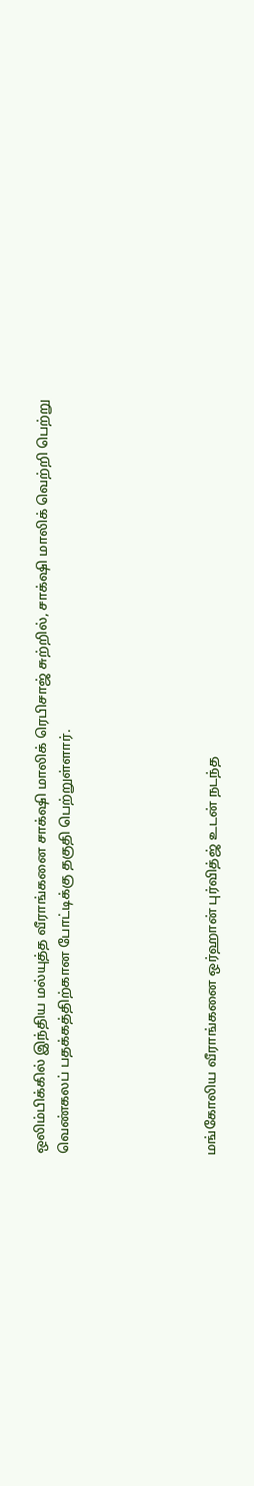ஒலிம்பிக்கில் இந்திய மல்யுத்த வீராங்கனை சாக்‌ஷி மாலிக் ரெபிசாஜ் சுற்றில், சாக்‌ஷி மாலிக் வெற்றி பெற்று வெண்கலப் பதக்கத்திற்கான போட்டிக்கு தகுதி பெற்றுள்ளார்.





மங்கோலிய வீராங்கனை ஒர்ஹான் புர்வித்ஜ் உடன் நடந்த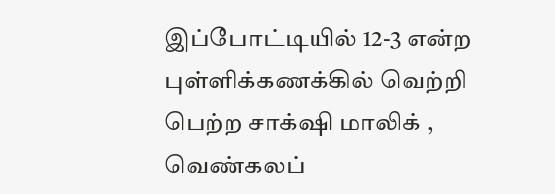இப்போட்டியில் 12-3 என்ற புள்ளிக்கணக்கில் வெற்றி பெற்ற சாக்‌ஷி மாலிக் , வெண்கலப்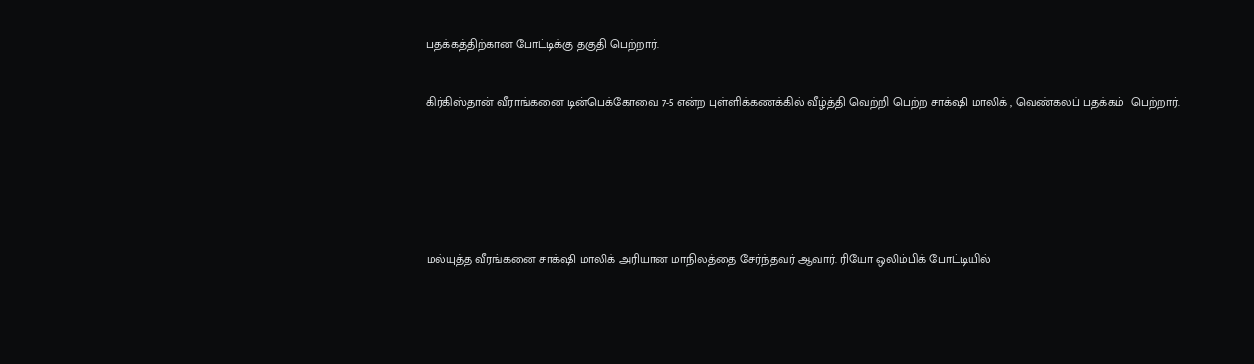பதக்கத்திற்கான போட்டிக்கு தகுதி பெற்றார்.


கிர்கிஸ்தான் வீராங்கனை டின்பெக்கோவை 7-5 என்ற புள்ளிக்கணக்கில் வீழ்த்தி வெற்றி பெற்ற சாக்‌ஷி மாலிக் , வெண்கலப் பதக்கம்  பெற்றார்.







மல்யுத்த வீரங்கனை சாக்‌ஷி மாலிக் அரியான மாநிலத்தை சேர்ந்தவர் ஆவார். ரியோ ஒலிம்பிக் போட்டியில்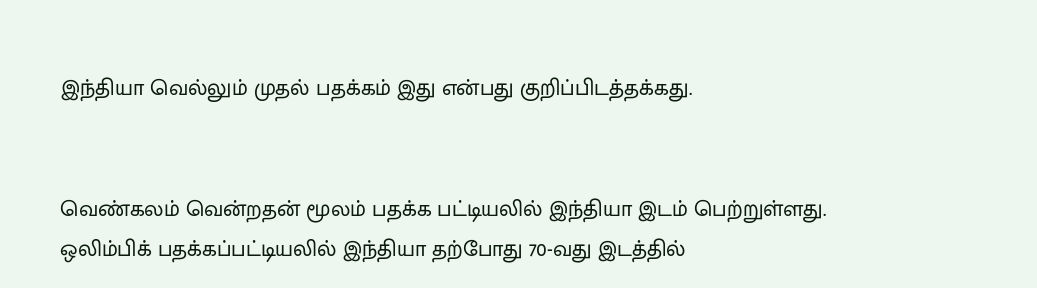இந்தியா வெல்லும் முதல் பதக்கம் இது என்பது குறிப்பிடத்தக்கது.


வெண்கலம் வென்றதன் மூலம் பதக்க பட்டியலில் இந்தியா இடம் பெற்றுள்ளது. ஒலிம்பிக் பதக்கப்பட்டியலில் இந்தியா தற்போது 70-வது இடத்தில்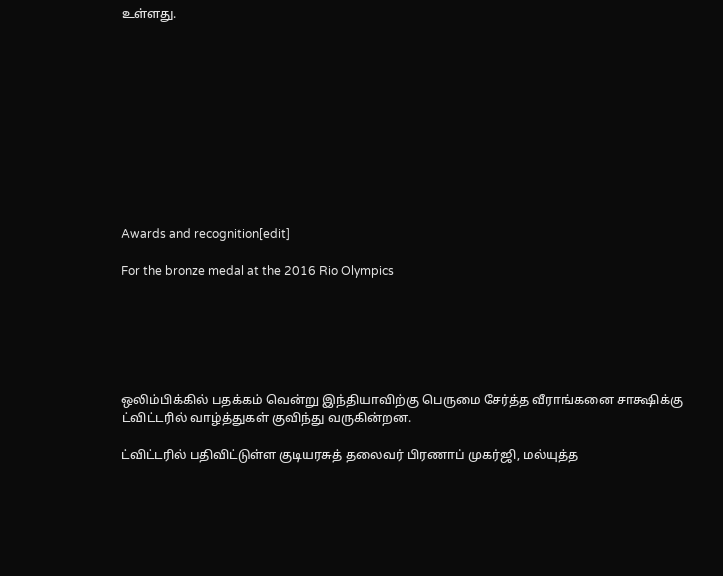உள்ளது.











Awards and recognition[edit]

For the bronze medal at the 2016 Rio Olympics






ஒலிம்பிக்கில் பதக்கம் வென்று இந்தியாவிற்கு பெருமை சேர்த்த வீராங்கனை சாக்ஷிக்கு ட்விட்டரில் வாழ்த்துகள் குவிந்து வருகின்றன.

ட்விட்டரில் பதிவிட்டுள்ள குடியரசுத் தலைவர் பிரணாப் முகர்ஜி, மல்யுத்த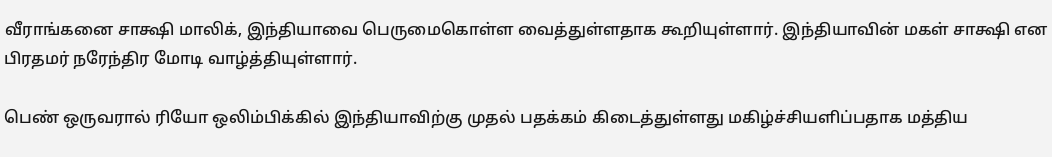வீராங்கனை சாக்ஷி மாலிக், இந்தியாவை பெருமைகொள்ள வைத்துள்ளதாக கூறியுள்ளார். இந்தியாவின் மகள் சாக்ஷி என பிரதமர் நரேந்திர மோடி வாழ்த்தியுள்ளார்.

பெண் ஒருவரால் ரியோ ஒலிம்பிக்கில் இந்தியாவிற்கு முதல் பதக்கம் கிடைத்துள்ளது மகிழ்ச்சியளிப்பதாக மத்திய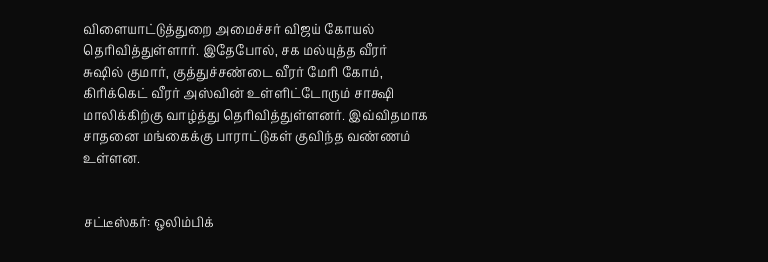விளையாட்டுத்துறை அமைச்சர் விஜய் கோயல் தெரிவித்துள்ளார். இதேபோல், சக மல்யுத்த வீரர் சுஷில் குமார், குத்துச்சண்டை வீரர் மேரி கோம், கிரிக்கெட் வீரர் அஸ்வின் உள்ளிட்டோரும் சாக்ஷி மாலிக்கிற்கு வாழ்த்து தெரிவித்துள்ளனர். இவ்விதமாக சாதனை மங்கைக்கு பாராட்டுகள் குவிந்த வண்ணம் உள்ளன.


சட்டீஸ்கர்: ஒலிம்பிக்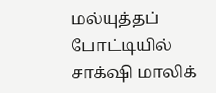மல்யுத்தப் போட்டியில் சாக்‌ஷி மாலிக்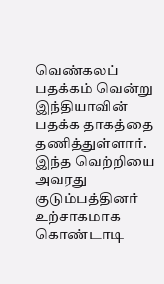வெண்கலப் பதக்கம் வென்று இந்தியாவின் பதக்க தாகத்தை தணித்துள்ளார். இந்த வெற்றியை அவரது குடும்பத்தினர் உற்சாகமாக கொண்டாடி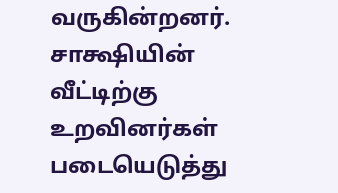வருகின்றனர். சாக்ஷியின் வீட்டிற்கு உறவினர்கள் படையெடுத்து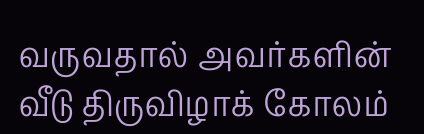வருவதால் அவர்களின் வீடு திருவிழாக் கோலம்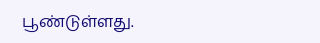பூண்டுள்ளது.